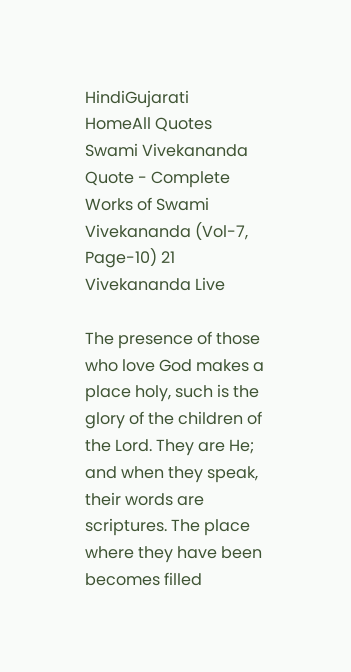HindiGujarati
HomeAll Quotes
Swami Vivekananda Quote - Complete Works of Swami Vivekananda (Vol-7, Page-10) 21  Vivekananda Live

The presence of those who love God makes a place holy, such is the glory of the children of the Lord. They are He; and when they speak, their words are scriptures. The place where they have been becomes filled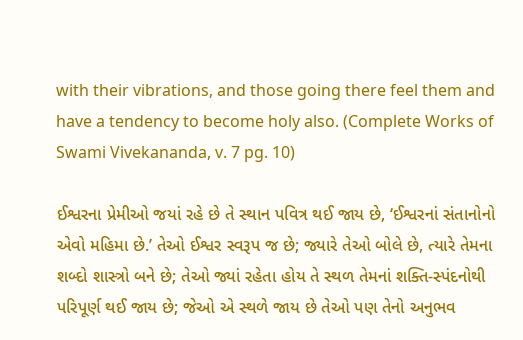with their vibrations, and those going there feel them and have a tendency to become holy also. (Complete Works of Swami Vivekananda, v. 7 pg. 10)

ઈશ્વરના પ્રેમીઓ જયાં રહે છે તે સ્થાન પવિત્ર થઈ જાય છે, ‘ઈશ્વરનાં સંતાનોનો એવો મહિમા છે.’ તેઓ ઈશ્વર સ્વરૂપ જ છે; જ્યારે તેઓ બોલે છે, ત્યારે તેમના શબ્દો શાસ્ત્રો બને છે; તેઓ જ્યાં રહેતા હોય તે સ્થળ તેમનાં શક્તિ-સ્પંદનોથી પરિપૂર્ણ થઈ જાય છે; જેઓ એ સ્થળે જાય છે તેઓ પણ તેનો અનુભવ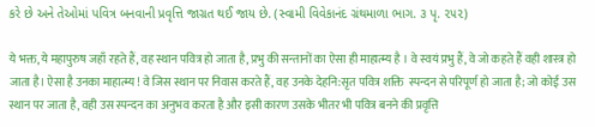કરે છે અને તેઓમાં પવિત્ર બનવાની પ્રવૃત્તિ જાગ્રત થઈ જાય છે. (સ્વામી વિવેકાનંદ ગ્રંથમાળા ભાગ. ૩ પૃ. ૨૫૨)

ये भक्त, ये महापुरुष जहाँ रहते हैं, वह स्थान पवित्र हो जाता है, प्रभु की सन्तानों का ऐसा ही माहात्म्य है । वे स्वयं प्रभु हैं, वे जो कहते हैं वही शास्त्र हो जाता है। ऐसा है उनका माहात्म्य ! वे जिस स्थान पर निवास करते हैं, वह उनके देहनि:सृत पवित्र शक्ति  स्पन्दन से परिपूर्ण हो जाता है; जो कोई उस स्थान पर जाता है, वही उस स्पन्दन का अनुभव करता है और इसी कारण उसके भीतर भी पवित्र बनने की प्रवृत्ति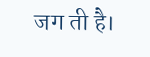जग ती है।